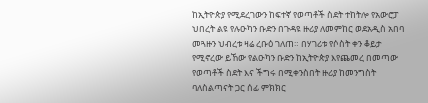ከኢትዮጵያ የሚደረገውን ከፍተኛ የወጣቶች ስደት ተከትሎ የአውሮፓ ህበረት ልዩ የሉዑካን ቡድን በጉዳዩ ዙሪያ ለመምከር ወደአዲስ አበባ መጓዙን ህብረቱ ዛሬ ረቡዕ ገለጠ። በሃገሪቱ የሶስት ቀን ቆይታ የሚኖረው ይኸው የልዑካን ቡድን ከኢትዮጵያ እየጨመረ በመጣው የወጣቶች ስደት እና ችግሩ በሚቀንስበት ዙሪያ ከመንግስት ባለስልጣናት ጋር ሰፊ ምክክር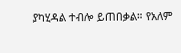ያካሂዳል ተብሎ ይጠበቃል። የአለም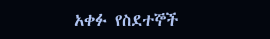አቀፉ የስደተኞች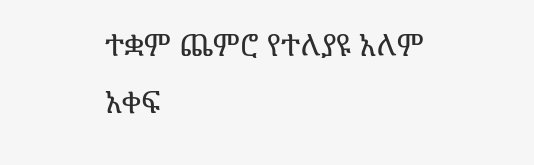ተቋም ጨምሮ የተለያዩ አለም አቀፍ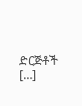ድርጅቶች […]